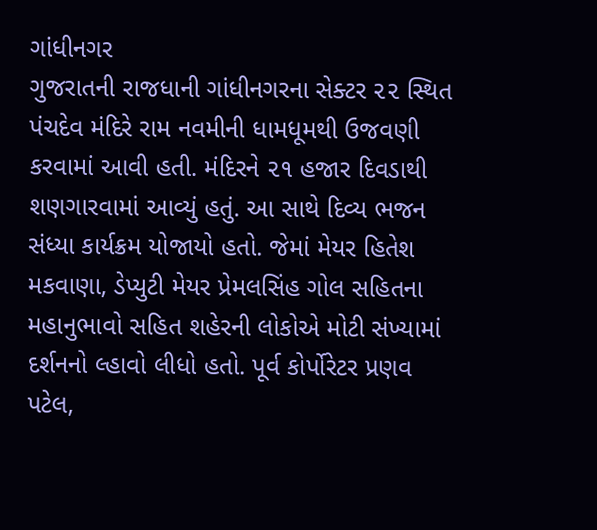ગાંધીનગર
ગુજરાતની રાજધાની ગાંધીનગરના સેક્ટર ૨૨ સ્થિત પંચદેવ મંદિરે રામ નવમીની ધામધૂમથી ઉજવણી કરવામાં આવી હતી. મંદિરને ૨૧ હજાર દિવડાથી શણગારવામાં આવ્યું હતું. આ સાથે દિવ્ય ભજન સંધ્યા કાર્યક્રમ યોજાયો હતો. જેમાં મેયર હિતેશ મકવાણા, ડેપ્યુટી મેયર પ્રેમલસિંહ ગોલ સહિતના મહાનુભાવો સહિત શહેરની લોકોએ મોટી સંખ્યામાં દર્શનનો લ્હાવો લીધો હતો. પૂર્વ કોર્પોરેટર પ્રણવ પટેલ,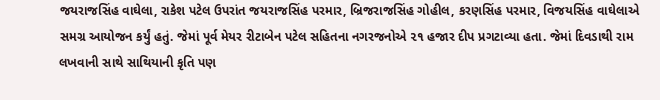જયરાજસિંહ વાઘેલા, રાકેશ પટેલ ઉપરાંત જયરાજસિંહ પરમાર, બ્રિજરાજસિંહ ગોહીલ, કરણસિંહ પરમાર, વિજયસિંહ વાઘેલાએ સમગ્ર આયોજન કર્યું હતું. જેમાં પૂર્વ મેયર રીટાબેન પટેલ સહિતના નગરજનોએ ૨૧ હજાર દીપ પ્રગટાવ્યા હતા. જેમાં દિવડાથી રામ લખવાની સાથે સાથિયાની કૃતિ પણ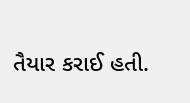તૈયાર કરાઈ હતી.